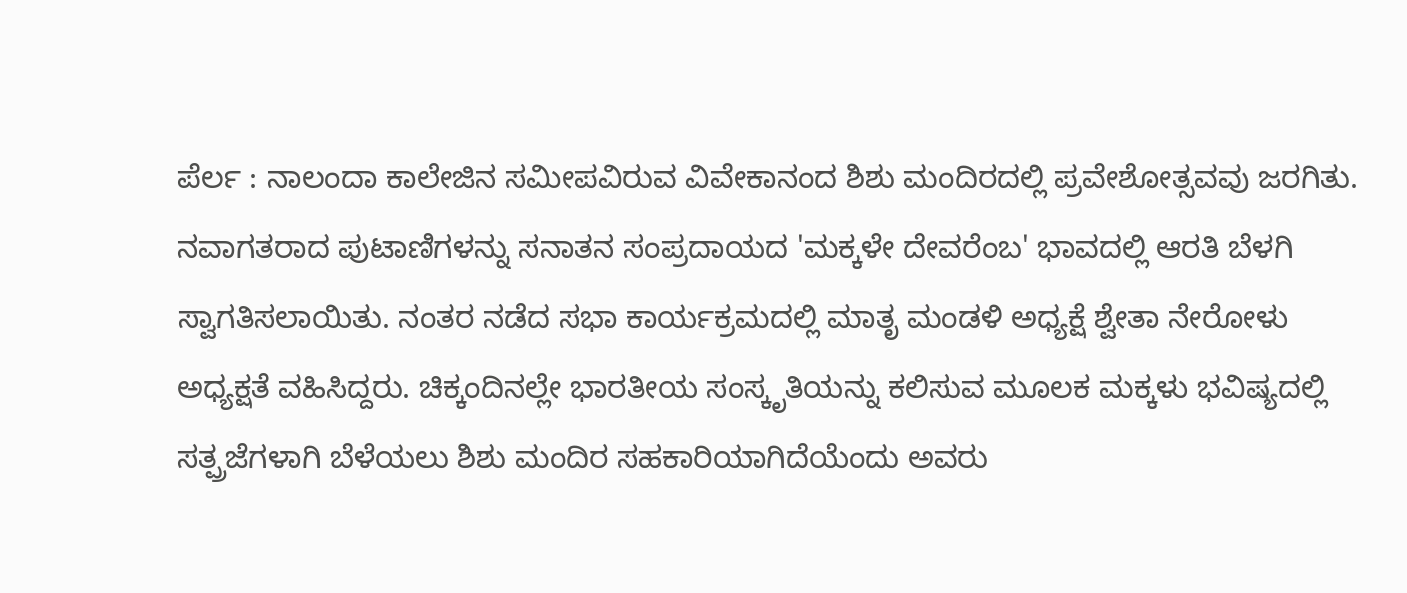ಪೆರ್ಲ : ನಾಲಂದಾ ಕಾಲೇಜಿನ ಸಮೀಪವಿರುವ ವಿವೇಕಾನಂದ ಶಿಶು ಮಂದಿರದಲ್ಲಿ ಪ್ರವೇಶೋತ್ಸವವು ಜರಗಿತು. ನವಾಗತರಾದ ಪುಟಾಣಿಗಳನ್ನು ಸನಾತನ ಸಂಪ್ರದಾಯದ 'ಮಕ್ಕಳೇ ದೇವರೆಂಬ' ಭಾವದಲ್ಲಿ ಆರತಿ ಬೆಳಗಿ ಸ್ವಾಗತಿಸಲಾಯಿತು. ನಂತರ ನಡೆದ ಸಭಾ ಕಾರ್ಯಕ್ರಮದಲ್ಲಿ ಮಾತೃ ಮಂಡಳಿ ಅಧ್ಯಕ್ಷೆ ಶ್ವೇತಾ ನೇರೋಳು ಅಧ್ಯಕ್ಷತೆ ವಹಿಸಿದ್ದರು. ಚಿಕ್ಕಂದಿನಲ್ಲೇ ಭಾರತೀಯ ಸಂಸ್ಕೃತಿಯನ್ನು ಕಲಿಸುವ ಮೂಲಕ ಮಕ್ಕಳು ಭವಿಷ್ಯದಲ್ಲಿ ಸತ್ಪ್ರಜೆಗಳಾಗಿ ಬೆಳೆಯಲು ಶಿಶು ಮಂದಿರ ಸಹಕಾರಿಯಾಗಿದೆಯೆಂದು ಅವರು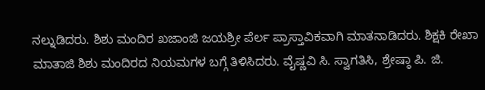ನಲ್ನುಡಿದರು. ಶಿಶು ಮಂದಿರ ಖಜಾಂಜಿ ಜಯಶ್ರೀ ಪೆರ್ಲ ಪ್ರಾಸ್ತಾವಿಕವಾಗಿ ಮಾತನಾಡಿದರು. ಶಿಕ್ಷಕಿ ರೇಖಾ ಮಾತಾಜಿ ಶಿಶು ಮಂದಿರದ ನಿಯಮಗಳ ಬಗ್ಗೆ ತಿಳಿಸಿದರು. ವೈಷ್ಣವಿ ಸಿ. ಸ್ವಾಗತಿಸಿ, ಶ್ರೇಷ್ಠಾ ಪಿ. ಜಿ.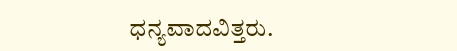ಧನ್ಯವಾದವಿತ್ತರು.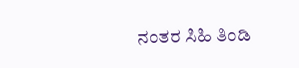ನಂತರ ಸಿಹಿ ತಿಂಡಿ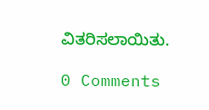ವಿತರಿಸಲಾಯಿತು.

0 Comments